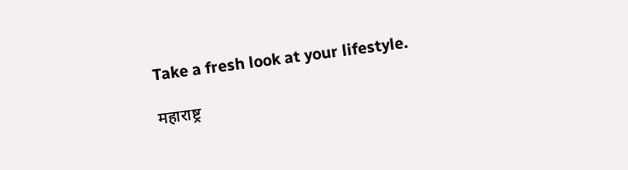Take a fresh look at your lifestyle.

महाराष्ट्र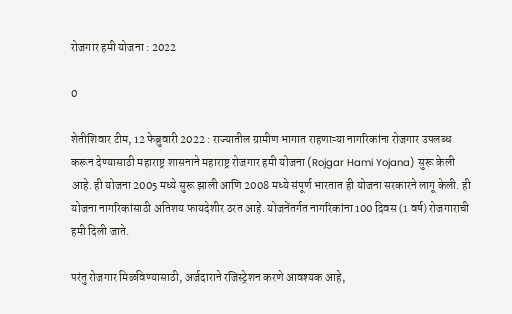रोजगार हमी योजना : 2022

0

शेतीशिवार टीम, 12 फेब्रुवारी 2022 : राज्यातील ग्रामीण भागात राहणाऱ्या नागरिकांना रोजगार उपलब्ध करून देण्यासाठी महाराष्ट्र शासनाने महाराष्ट्र रोजगार हमी योजना (Rojgar Hami Yojana) सुरू केली आहे. ही योजना 2005 मध्ये सुरू झाली आणि 2008 मध्ये संपूर्ण भारतात ही योजना सरकारने लागू केली. ही योजना नागरिकांसाठी अतिशय फायदेशीर ठरत आहे. योजनेंतर्गत नागरिकांना 100 दिवस (1 वर्ष) रोजगाराची हमी दिली जाते.

परंतु रोजगार मिळविण्यासाठी, अर्जदाराने रजिस्ट्रेशन करणे आवश्यक आहे,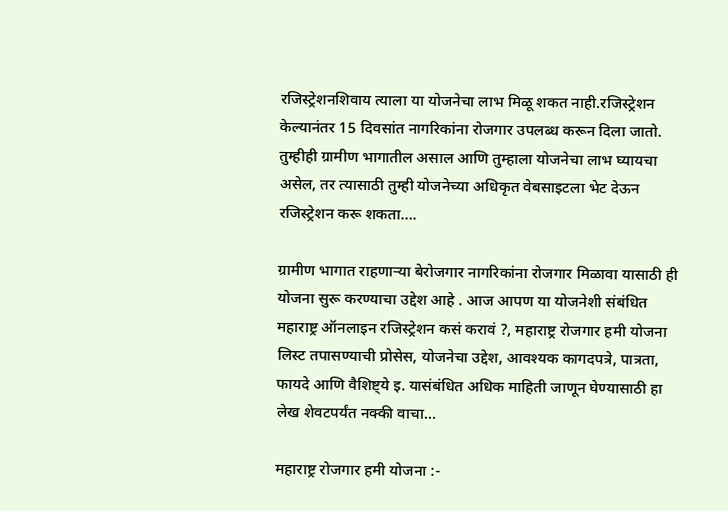रजिस्ट्रेशनशिवाय त्याला या योजनेचा लाभ मिळू शकत नाही.रजिस्ट्रेशन केल्यानंतर 15 दिवसांत नागरिकांना रोजगार उपलब्ध करून दिला जातो. तुम्हीही ग्रामीण भागातील असाल आणि तुम्हाला योजनेचा लाभ घ्यायचा असेल, तर त्यासाठी तुम्ही योजनेच्या अधिकृत वेबसाइटला भेट देऊन रजिस्ट्रेशन करू शकता….

ग्रामीण भागात राहणाऱ्या बेरोजगार नागरिकांना रोजगार मिळावा यासाठी ही योजना सुरू करण्याचा उद्देश आहे . आज आपण या योजनेशी संबंधित महाराष्ट्र ऑनलाइन रजिस्ट्रेशन कसं करावं ?, महाराष्ट्र रोजगार हमी योजना लिस्ट तपासण्याची प्रोसेस, योजनेचा उद्देश, आवश्यक कागदपत्रे, पात्रता, फायदे आणि वैशिष्ट्ये इ. यासंबंधित अधिक माहिती जाणून घेण्यासाठी हा लेख शेवटपर्यंत नक्की वाचा…

महाराष्ट्र रोजगार हमी योजना :-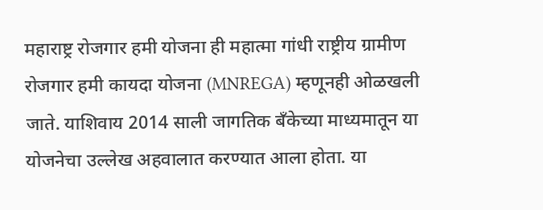महाराष्ट्र रोजगार हमी योजना ही महात्मा गांधी राष्ट्रीय ग्रामीण रोजगार हमी कायदा योजना (MNREGA) म्हणूनही ओळखली जाते. याशिवाय 2014 साली जागतिक बँकेच्या माध्यमातून या योजनेचा उल्लेख अहवालात करण्यात आला होता. या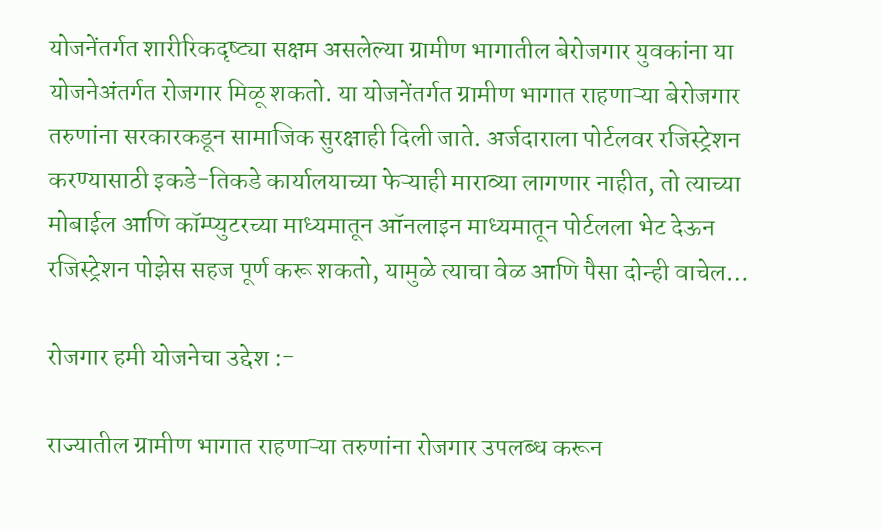योजनेंतर्गत शारीरिकदृष्ट्या सक्षम असलेल्या ग्रामीण भागातील बेरोजगार युवकांना या योजनेअंतर्गत रोजगार मिळू शकतो. या योजनेंतर्गत ग्रामीण भागात राहणाऱ्या बेरोजगार तरुणांना सरकारकडून सामाजिक सुरक्षाही दिली जाते. अर्जदाराला पोर्टलवर रजिस्ट्रेशन करण्यासाठी इकडे-तिकडे कार्यालयाच्या फेऱ्याही माराव्या लागणार नाहीत, तो त्याच्या मोबाईल आणि कॉम्प्युटरच्या माध्यमातून ऑनलाइन माध्यमातून पोर्टलला भेट देऊन रजिस्ट्रेशन पोझेस सहज पूर्ण करू शकतो, यामुळे त्याचा वेळ आणि पैसा दोन्ही वाचेल…

रोजगार हमी योजनेचा उद्देश :-

राज्यातील ग्रामीण भागात राहणाऱ्या तरुणांना रोजगार उपलब्ध करून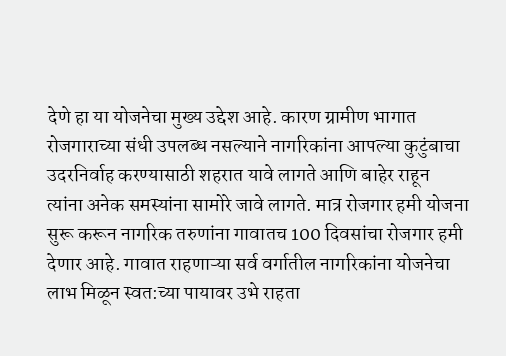देणे हा या योजनेचा मुख्य उद्देश आहे. कारण ग्रामीण भागात रोजगाराच्या संधी उपलब्ध नसल्याने नागरिकांना आपल्या कुटुंबाचा उदरनिर्वाह करण्यासाठी शहरात यावे लागते आणि बाहेर राहून त्यांना अनेक समस्यांना सामोरे जावे लागते. मात्र रोजगार हमी योजना सुरू करून नागरिक तरुणांना गावातच 100 दिवसांचा रोजगार हमी देणार आहे. गावात राहणाऱ्या सर्व वर्गातील नागरिकांना योजनेचा लाभ मिळून स्वत:च्या पायावर उभे राहता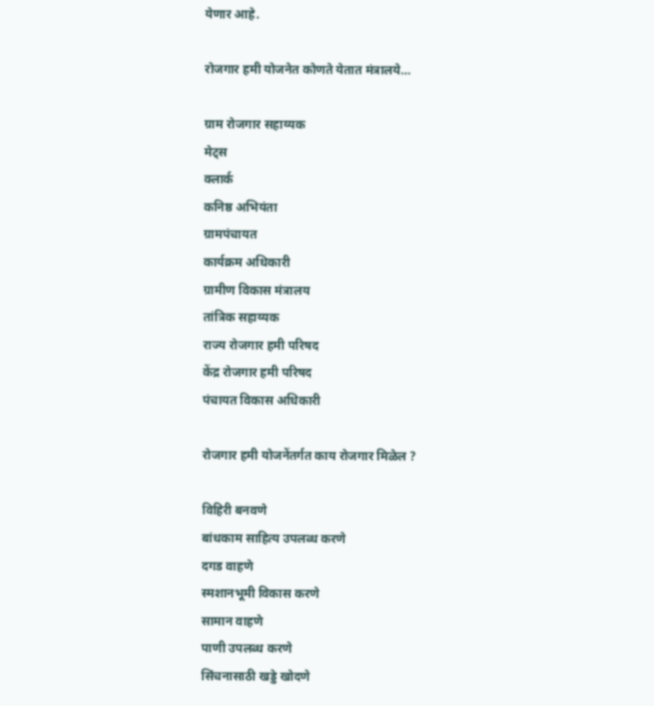येणार आहे.

रोजगार हमी योजनेत कोणते येतात मंत्रालये…

ग्राम रोजगार सहाय्यक
मेट्स
क्लार्क
कनिष्ठ अभियंता
ग्रामपंचायत
कार्यक्रम अधिकारी
ग्रामीण विकास मंत्रालय
तांत्रिक सहाय्यक
राज्य रोजगार हमी परिषद
केंद्र रोजगार हमी परिषद
पंचायत विकास अधिकारी

रोजगार हमी योजनेंतर्गत काय रोजगार मिळेल ?

विहिरी बनवणे
बांधकाम साहित्य उपलब्ध करणे
दगड वाहणे
स्मशानभूमी विकास करणे
सामान वाहणे
पाणी उपलब्ध करणे
सिंचनासाठी खड्डे खोदणे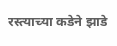रस्त्याच्या कडेने झाडे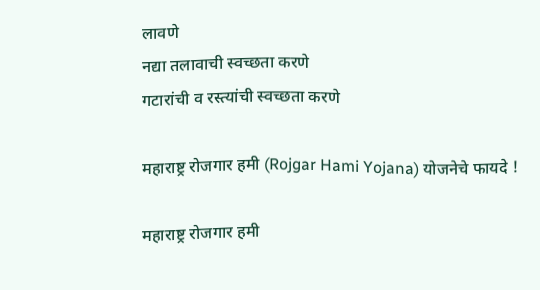लावणे
नद्या तलावाची स्वच्छता करणे
गटारांची व रस्त्यांची स्वच्छता करणे

महाराष्ट्र रोजगार हमी (Rojgar Hami Yojana) योजनेचे फायदे !

महाराष्ट्र रोजगार हमी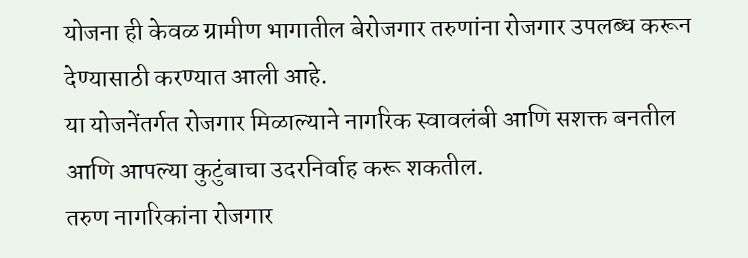योजना ही केवळ ग्रामीण भागातील बेरोजगार तरुणांना रोजगार उपलब्ध करून देण्यासाठी करण्यात आली आहे.
या योजनेंतर्गत रोजगार मिळाल्याने नागरिक स्वावलंबी आणि सशक्त बनतील आणि आपल्या कुटुंबाचा उदरनिर्वाह करू शकतील.
तरुण नागरिकांना रोजगार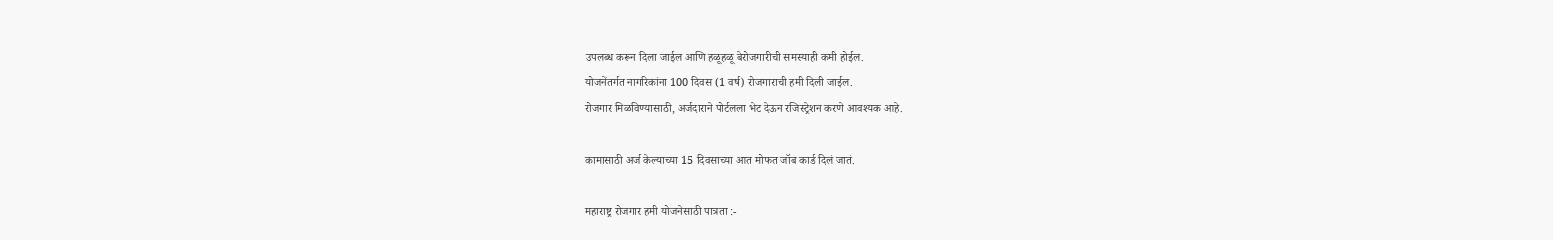उपलब्ध करून दिला जाईल आणि हळूहळू बेरोजगारीची समस्याही कमी होईल.
योजनेंतर्गत नागरिकांना 100 दिवस (1 वर्ष) रोजगाराची हमी दिली जाईल.
रोजगार मिळविण्यासाठी, अर्जदाराने पोर्टलला भेट देऊन रजिस्ट्रेशन करणे आवश्यक आहे.

कामासाठी अर्ज केल्याच्या 15 दिवसाच्या आत मोफत जॉब कार्ड दिलं जातं.

महाराष्ट्र रोजगार हमी योजनेसाठी पात्रता :-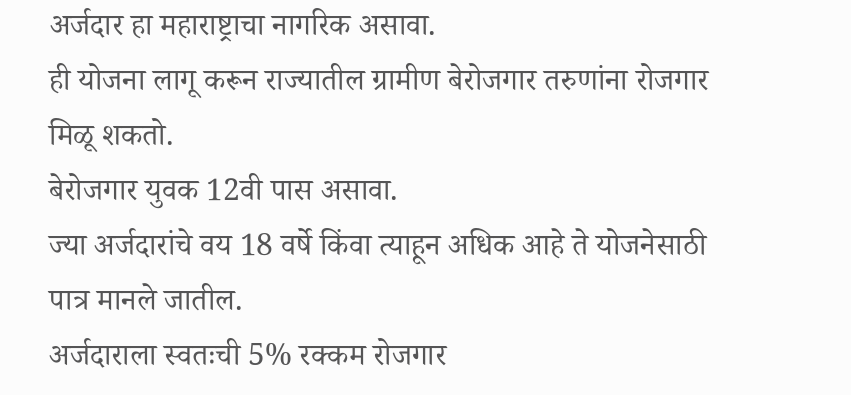अर्जदार हा महाराष्ट्राचा नागरिक असावा.
ही योजना लागू करून राज्यातील ग्रामीण बेरोजगार तरुणांना रोजगार मिळू शकतो.
बेरोजगार युवक 12वी पास असावा.
ज्या अर्जदारांचे वय 18 वर्षे किंवा त्याहून अधिक आहे ते योजनेसाठी पात्र मानले जातील.
अर्जदाराला स्वतःची 5% रक्कम रोजगार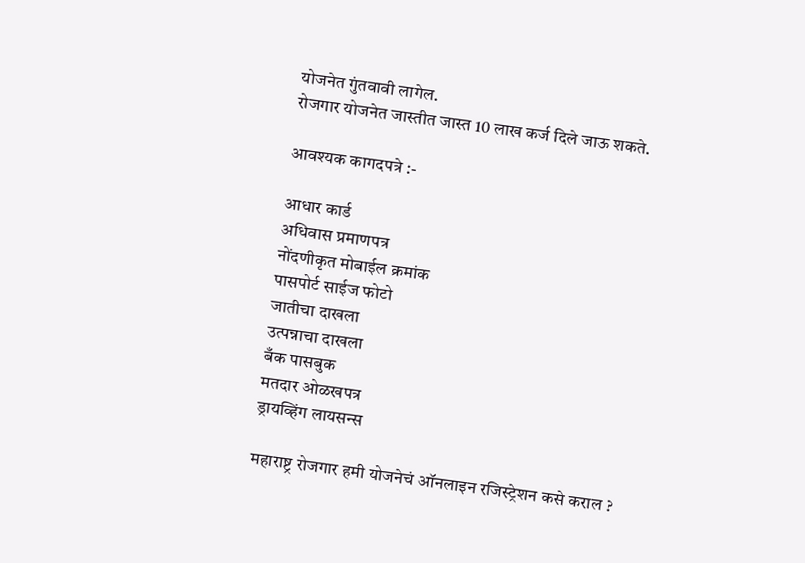योजनेत गुंतवावी लागेल.
रोजगार योजनेत जास्तीत जास्त 10 लाख कर्ज दिले जाऊ शकते.

आवश्यक कागदपत्रे :-

आधार कार्ड
अधिवास प्रमाणपत्र
नोंदणीकृत मोबाईल क्रमांक
पासपोर्ट साईज फोटो
जातीचा दाखला
उत्पन्नाचा दाखला
बँक पासबुक
मतदार ओळखपत्र
ड्रायव्हिंग लायसन्स

महाराष्ट्र रोजगार हमी योजनेचं ऑनलाइन रजिस्ट्रेशन कसे कराल ?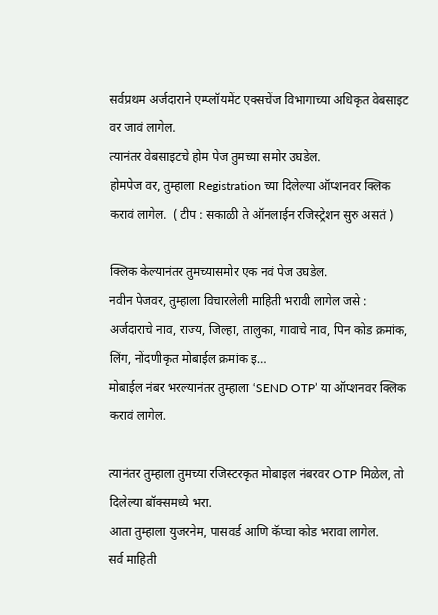सर्वप्रथम अर्जदाराने एम्प्लॉयमेंट एक्सचेंज विभागाच्या अधिकृत वेबसाइट वर जावं लागेल.
त्यानंतर वेबसाइटचे होम पेज तुमच्या समोर उघडेल.
होमपेज वर, तुम्हाला Registration च्या दिलेल्या ऑप्शनवर क्लिक करावं लागेल.  ( टीप : सकाळी ते ऑनलाईन रजिस्ट्रेशन सुरु असतं )

क्लिक केल्यानंतर तुमच्यासमोर एक नवं पेज उघडेल.
नवीन पेजवर, तुम्हाला विचारलेली माहिती भरावी लागेल जसे : अर्जदाराचे नाव, राज्य, जिल्हा, तालुका, गावाचे नाव, पिन कोड क्रमांक, लिंग, नोंदणीकृत मोबाईल क्रमांक इ…
मोबाईल नंबर भरल्यानंतर तुम्हाला ‘SEND OTP’ या ऑप्शनवर क्लिक करावं लागेल.

त्यानंतर तुम्हाला तुमच्या रजिस्टरकृत मोबाइल नंबरवर OTP मिळेल, तो दिलेल्या बॉक्समध्ये भरा.
आता तुम्हाला युजरनेम, पासवर्ड आणि कॅप्चा कोड भरावा लागेल.
सर्व माहिती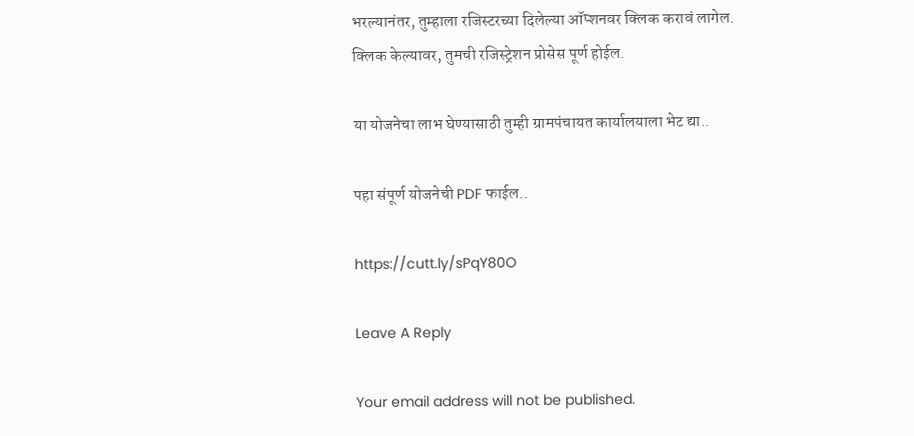भरल्यानंतर, तुम्हाला रजिस्टरच्या दिलेल्या ऑप्शनवर क्लिक करावं लागेल.
क्लिक केल्यावर, तुमची रजिस्ट्रेशन प्रोसेस पूर्ण होईल.

या योजनेचा लाभ घेण्यासाठी तुम्ही ग्रामपंचायत कार्यालयाला भेट द्या..

पहा संपूर्ण योजनेची PDF फाईल..

https://cutt.ly/sPqY80O

Leave A Reply

Your email address will not be published.